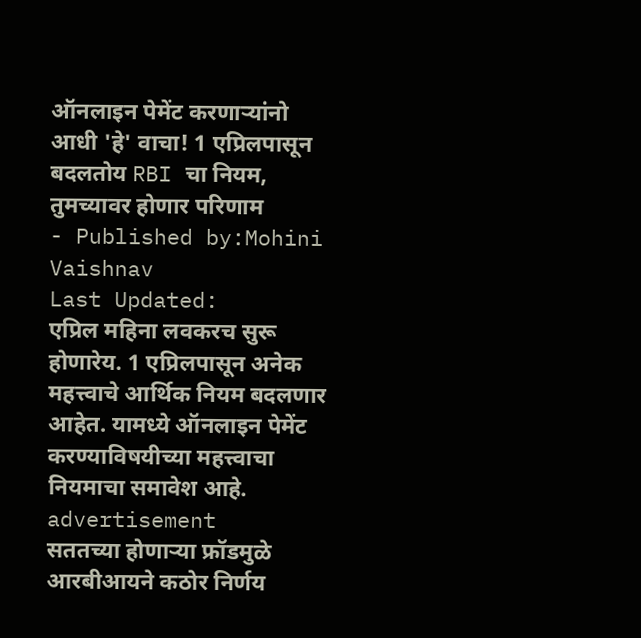ऑनलाइन पेमेंट करणाऱ्यांनो आधी 'हे' वाचा! 1 एप्रिलपासून बदलतोय RBI चा नियम, तुमच्यावर होणार परिणाम
- Published by:Mohini Vaishnav
Last Updated:
एप्रिल महिना लवकरच सुरू होणारेय. 1 एप्रिलपासून अनेक महत्त्वाचे आर्थिक नियम बदलणार आहेत. यामध्ये ऑनलाइन पेमेंट करण्याविषयीच्या महत्त्वाचा नियमाचा समावेश आहे.
advertisement
सततच्या होणाऱ्या फ्रॉडमुळे आरबीआयने कठोर निर्णय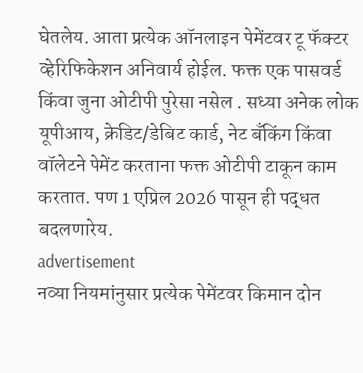घेतलेय. आता प्रत्येक ऑनलाइन पेमेंटवर टू फॅक्टर व्हेरिफिकेशन अनिवार्य होईल. फक्त एक पासवर्ड किंवा जुना ओटीपी पुरेसा नसेल . सध्या अनेक लोक यूपीआय, क्रेडिट/डेबिट कार्ड, नेट बँकिंग किंवा वॉलेटने पेमेंट करताना फक्त ओटीपी टाकून काम करतात. पण 1 एप्रिल 2026 पासून ही पद्धत बदलणारेय.
advertisement
नव्या नियमांनुसार प्रत्येक पेमेंटवर किमान दोन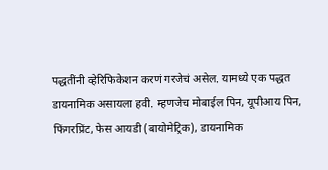पद्धतींनी व्हेरिफिकेशन करणं गरजेचं असेल. यामध्ये एक पद्धत डायनामिक असायला हवी. म्हणजेच मोबाईल पिन, यूपीआय पिन, फिंगरप्रिंट, फेस आयडी (बायोमेट्रिक), डायनामिक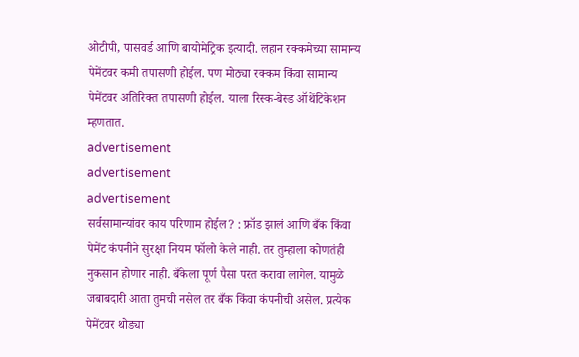ओटीपी, पासवर्ड आणि बायोमेट्रिक इत्यादी. लहान रक्कमेच्या सामान्य पेमेंटवर कमी तपासणी होईल. पण मोठ्या रक्कम किंवा सामान्य पेमेंटवर अतिरिक्त तपासणी होईल. याला रिस्क-बेस्ड ऑथेंटिकेशन म्हणतात.
advertisement
advertisement
advertisement
सर्वसामान्यांवर काय परिणाम होईल? : फ्रॉड झालं आणि बँक किंवा पेमेंट कंपनीने सुरक्षा नियम फॉलो केले नाही. तर तुम्हाला कोणतंही नुकसान होणार नाही. बँकेला पूर्ण पैसा परत करावा लागेल. यामुळे जबाबदारी आता तुमची नसेल तर बँक किंवा कंपनीची असेल. प्रत्येक पेमेंटवर थोड्या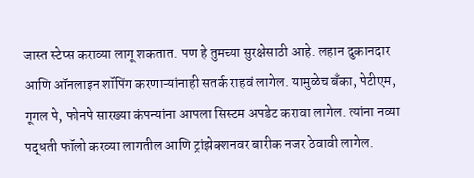जास्त स्टेप्स कराव्या लागू शकतात. पण हे तुमच्या सुरक्षेसाठी आहे. लहान दुकानदार आणि ऑनलाइन शॉपिंग करणाऱ्यांनाही सतर्क राहवं लागेल. यामुळेच बँका, पेटीएम, गूगल पे, फोनपे सारख्या कंपन्यांना आपला सिस्टम अपडेट करावा लागेल. त्यांना नव्या पद्धती फॉलो करव्या लागतील आणि ट्रांझेक्शनवर बारीक नजर ठेवावी लागेल.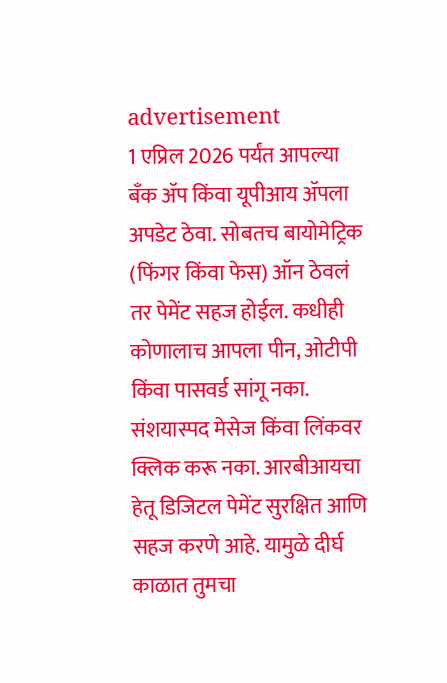advertisement
1 एप्रिल 2026 पर्यंत आपल्या बँक ॲप किंवा यूपीआय ॲपला अपडेट ठेवा. सोबतच बायोमेट्रिक (फिंगर किंवा फेस) ऑन ठेवलं तर पेमेंट सहज होईल. कधीही कोणालाच आपला पीन, ओटीपी किंवा पासवर्ड सांगू नका. संशयास्पद मेसेज किंवा लिंकवर क्लिक करू नका. आरबीआयचा हेतू डिजिटल पेमेंट सुरक्षित आणि सहज करणे आहे. यामुळे दीर्घ काळात तुमचा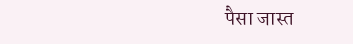पैसा जास्त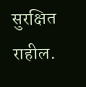सुरक्षित राहील.